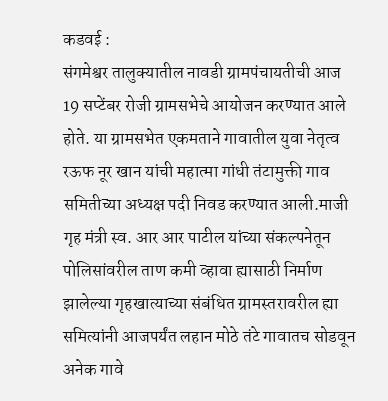कडवई :
संगमेश्वर तालुक्यातील नावडी ग्रामपंचायतीची आज 19 सप्टेंबर रोजी ग्रामसभेचे आयोजन करण्यात आले होते. या ग्रामसभेत एकमताने गावातील युवा नेतृत्व रऊफ नूर खान यांची महात्मा गांधी तंटामुक्ती गाव समितीच्या अध्यक्ष पदी निवड करण्यात आली.माजी गृह मंत्री स्व. आर आर पाटील यांच्या संकल्पनेतून पोलिसांवरील ताण कमी व्हावा ह्यासाठी निर्माण झालेल्या गृहखात्याच्या संबंधित ग्रामस्तरावरील ह्या समित्यांनी आजपर्यंत लहान मोठे तंटे गावातच सोडवून अनेक गावे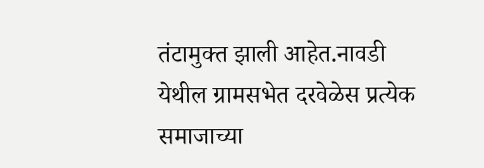तंटामुक्त झाली आहेत.नावडी येथील ग्रामसभेत दरवेळेस प्रत्येक समाजाच्या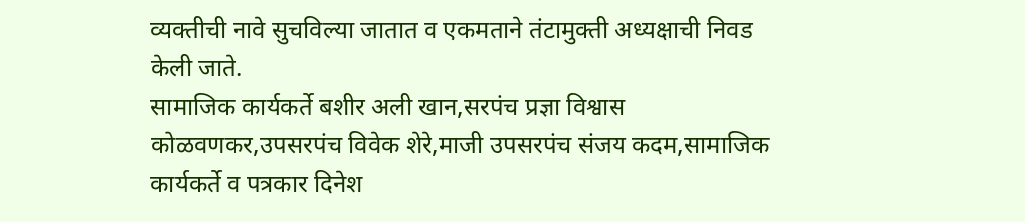व्यक्तीची नावे सुचविल्या जातात व एकमताने तंटामुक्ती अध्यक्षाची निवड केली जाते.
सामाजिक कार्यकर्ते बशीर अली खान,सरपंच प्रज्ञा विश्वास कोळवणकर,उपसरपंच विवेक शेरे,माजी उपसरपंच संजय कदम,सामाजिक कार्यकर्ते व पत्रकार दिनेश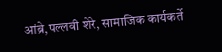आंब्रे,पल्लवी शेरे, सामाजिक कार्यकर्ते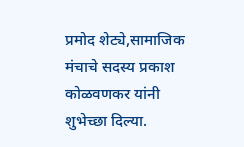प्रमोद शेट्ये,सामाजिक मंचाचे सदस्य प्रकाश कोळवणकर यांनी शुभेच्छा दिल्या.